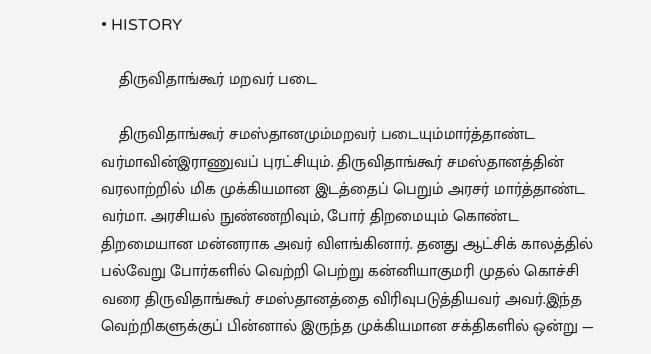• HISTORY

    திருவிதாங்கூர் மறவர் படை

    திருவிதாங்கூர் சமஸ்தானமும்மறவர் படையும்மார்த்தாண்ட வர்மாவின்இராணுவப் புரட்சியும். திருவிதாங்கூர் சமஸ்தானத்தின் வரலாற்றில் மிக முக்கியமான இடத்தைப் பெறும் அரசர் மார்த்தாண்ட வர்மா. அரசியல் நுண்ணறிவும், போர் திறமையும் கொண்ட திறமையான மன்னராக அவர் விளங்கினார். தனது ஆட்சிக் காலத்தில் பல்வேறு போர்களில் வெற்றி பெற்று கன்னியாகுமரி முதல் கொச்சி வரை திருவிதாங்கூர் சமஸ்தானத்தை விரிவுபடுத்தியவர் அவர்.இந்த வெற்றிகளுக்குப் பின்னால் இருந்த முக்கியமான சக்திகளில் ஒன்று —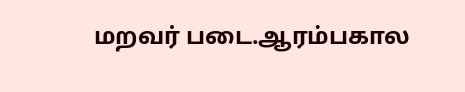மறவர் படை.ஆரம்பகால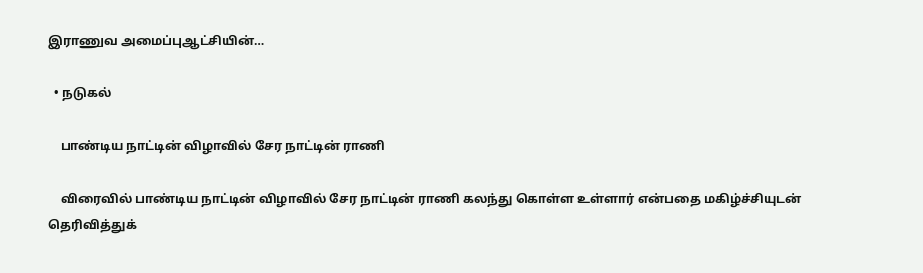இராணுவ அமைப்புஆட்சியின்…

  • நடுகல்

    பாண்டிய நாட்டின் விழாவில் சேர நாட்டின் ராணி

    விரைவில் பாண்டிய நாட்டின் விழாவில் சேர நாட்டின் ராணி கலந்து கொள்ள உள்ளார் என்பதை மகிழ்ச்சியுடன் தெரிவித்துக்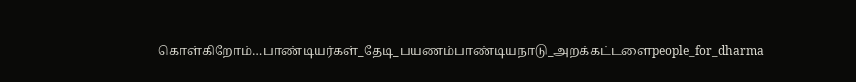கொள்கிறோம்…பாண்டியர்கள்_தேடி_பயணம்பாண்டியநாடு_அறக்கட்டளைpeople_for_dharma